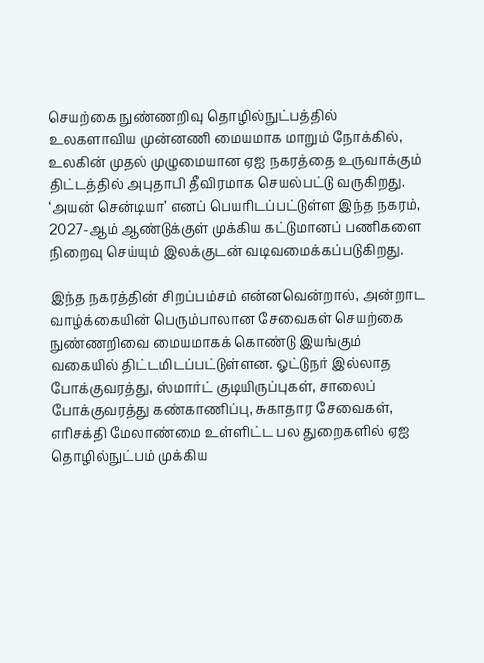செயற்கை நுண்ணறிவு தொழில்நுட்பத்தில் உலகளாவிய முன்னணி மையமாக மாறும் நோக்கில், உலகின் முதல் முழுமையான ஏஐ நகரத்தை உருவாக்கும் திட்டத்தில் அபுதாபி தீவிரமாக செயல்பட்டு வருகிறது. ‘அயன் சென்டியா’ எனப் பெயரிடப்பட்டுள்ள இந்த நகரம், 2027-ஆம் ஆண்டுக்குள் முக்கிய கட்டுமானப் பணிகளை நிறைவு செய்யும் இலக்குடன் வடிவமைக்கப்படுகிறது.

இந்த நகரத்தின் சிறப்பம்சம் என்னவென்றால், அன்றாட வாழ்க்கையின் பெரும்பாலான சேவைகள் செயற்கை நுண்ணறிவை மையமாகக் கொண்டு இயங்கும் வகையில் திட்டமிடப்பட்டுள்ளன. ஓட்டுநர் இல்லாத போக்குவரத்து, ஸ்மார்ட் குடியிருப்புகள், சாலைப் போக்குவரத்து கண்காணிப்பு, சுகாதார சேவைகள், எரிசக்தி மேலாண்மை உள்ளிட்ட பல துறைகளில் ஏஐ தொழில்நுட்பம் முக்கிய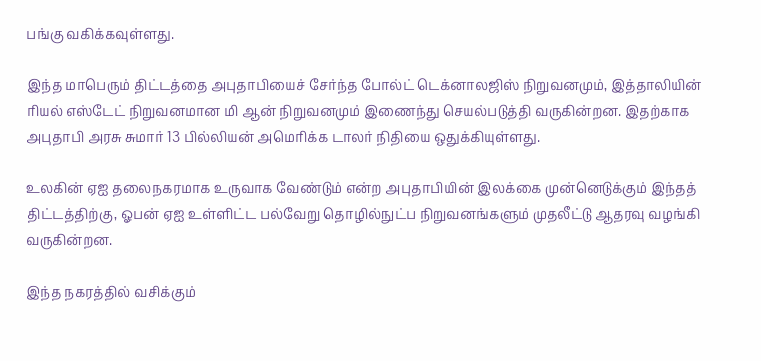பங்கு வகிக்கவுள்ளது.

இந்த மாபெரும் திட்டத்தை அபுதாபியைச் சேர்ந்த போல்ட் டெக்னாலஜிஸ் நிறுவனமும், இத்தாலியின் ரியல் எஸ்டேட் நிறுவனமான மி ஆன் நிறுவனமும் இணைந்து செயல்படுத்தி வருகின்றன. இதற்காக அபுதாபி அரசு சுமார் 13 பில்லியன் அமெரிக்க டாலர் நிதியை ஒதுக்கியுள்ளது.

உலகின் ஏஐ தலைநகரமாக உருவாக வேண்டும் என்ற அபுதாபியின் இலக்கை முன்னெடுக்கும் இந்தத் திட்டத்திற்கு, ஓபன் ஏஐ உள்ளிட்ட பல்வேறு தொழில்நுட்ப நிறுவனங்களும் முதலீட்டு ஆதரவு வழங்கி வருகின்றன.

இந்த நகரத்தில் வசிக்கும்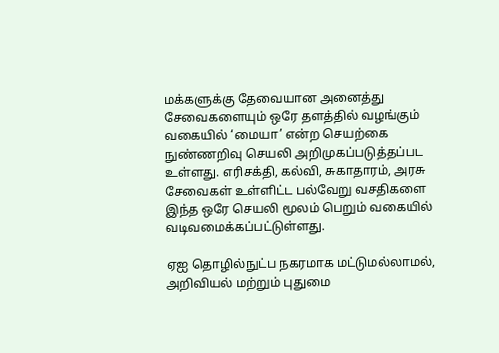மக்களுக்கு தேவையான அனைத்து சேவைகளையும் ஒரே தளத்தில் வழங்கும் வகையில் ‘மையா’ என்ற செயற்கை நுண்ணறிவு செயலி அறிமுகப்படுத்தப்பட உள்ளது. எரிசக்தி, கல்வி, சுகாதாரம், அரசு சேவைகள் உள்ளிட்ட பல்வேறு வசதிகளை இந்த ஒரே செயலி மூலம் பெறும் வகையில் வடிவமைக்கப்பட்டுள்ளது.

ஏஐ தொழில்நுட்ப நகரமாக மட்டுமல்லாமல், அறிவியல் மற்றும் புதுமை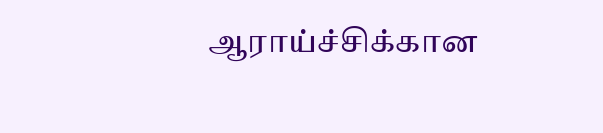ஆராய்ச்சிக்கான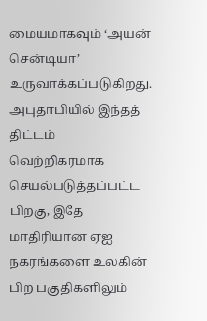மையமாகவும் ‘அயன் சென்டியா’ உருவாக்கப்படுகிறது. அபுதாபியில் இந்தத் திட்டம் வெற்றிகரமாக செயல்படுத்தப்பட்ட பிறகு, இதே மாதிரியான ஏஐ நகரங்களை உலகின் பிற பகுதிகளிலும்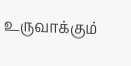உருவாக்கும்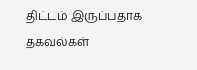திட்டம் இருப்பதாக தகவல்கள்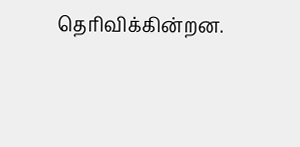தெரிவிக்கின்றன.